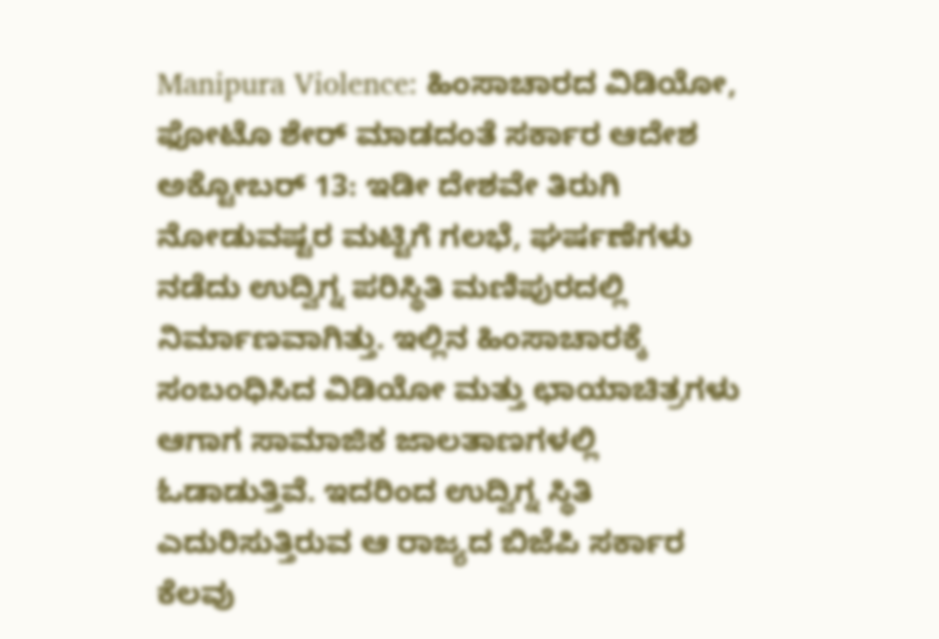Manipura Violence: ಹಿಂಸಾಚಾರದ ವಿಡಿಯೋ, ಫೋಟೊ ಶೇರ್ ಮಾಡದಂತೆ ಸರ್ಕಾರ ಆದೇಶ
ಅಕ್ಟೋಬರ್ 13: ಇಡೀ ದೇಶವೇ ತಿರುಗಿ ನೋಡುವಷ್ಟರ ಮಟ್ಟಿಗೆ ಗಲಭೆ, ಘರ್ಷಣೆಗಳು ನಡೆದು ಉದ್ವಿಗ್ನ ಪರಿಸ್ಥಿತಿ ಮಣಿಪುರದಲ್ಲಿ ನಿರ್ಮಾಣವಾಗಿತ್ತು. ಇಲ್ಲಿನ ಹಿಂಸಾಚಾರಕ್ಕೆ ಸಂಬಂಧಿಸಿದ ವಿಡಿಯೋ ಮತ್ತು ಛಾಯಾಚಿತ್ರಗಳು ಆಗಾಗ ಸಾಮಾಜಿಕ ಜಾಲತಾಣಗಳಲ್ಲಿ ಓಡಾಡುತ್ತಿವೆ. ಇದರಿಂದ ಉದ್ವಿಗ್ನ ಸ್ಥಿತಿ ಎದುರಿಸುತ್ತಿರುವ ಆ ರಾಜ್ಯದ ಬಿಜೆಪಿ ಸರ್ಕಾರ ಕೆಲವು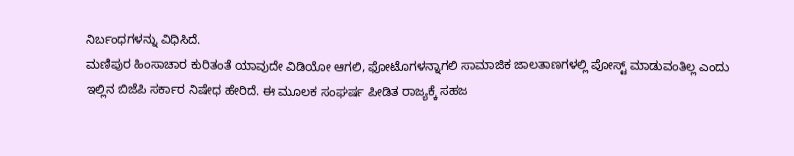ನಿರ್ಬಂಧಗಳನ್ನು ವಿಧಿಸಿದೆ.
ಮಣಿಪುರ ಹಿಂಸಾಚಾರ ಕುರಿತಂತೆ ಯಾವುದೇ ವಿಡಿಯೋ ಆಗಲಿ, ಫೋಟೊಗಳನ್ನಾಗಲಿ ಸಾಮಾಜಿಕ ಜಾಲತಾಣಗಳಲ್ಲಿ ಪೋಸ್ಟ್ ಮಾಡುವಂತಿಲ್ಲ ಎಂದು ಇಲ್ಲಿನ ಬಿಜೆಪಿ ಸರ್ಕಾರ ನಿಷೇಧ ಹೇರಿದೆ. ಈ ಮೂಲಕ ಸಂಘರ್ಷ ಪೀಡಿತ ರಾಜ್ಯಕ್ಕೆ ಸಹಜ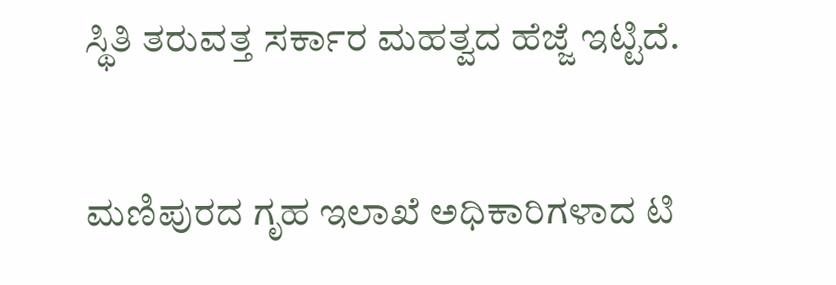ಸ್ಥಿತಿ ತರುವತ್ತ ಸರ್ಕಾರ ಮಹತ್ವದ ಹೆಜ್ಜೆ ಇಟ್ಟಿದೆ.

ಮಣಿಪುರದ ಗೃಹ ಇಲಾಖೆ ಅಧಿಕಾರಿಗಳಾದ ಟಿ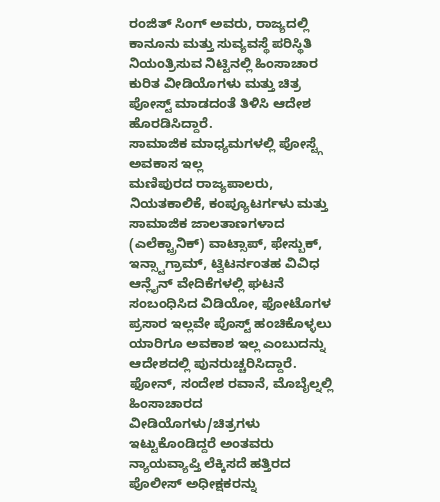ರಂಜಿತ್ ಸಿಂಗ್ ಅವರು, ರಾಜ್ಯದಲ್ಲಿ ಕಾನೂನು ಮತ್ತು ಸುವ್ಯವಸ್ಥೆ ಪರಿಸ್ಥಿತಿ ನಿಯಂತ್ರಿಸುವ ನಿಟ್ಟಿನಲ್ಲಿ ಹಿಂಸಾಚಾರ ಕುರಿತ ವೀಡಿಯೊಗಳು ಮತ್ತು ಚಿತ್ರ ಪೋಸ್ಟ್ ಮಾಡದಂತೆ ತಿಳಿಸಿ ಆದೇಶ ಹೊರಡಿಸಿದ್ದಾರೆ.
ಸಾಮಾಜಿಕ ಮಾಧ್ಯಮಗಳಲ್ಲಿ ಪೋಸ್ಟ್ಗೆ ಅವಕಾಸ ಇಲ್ಲ
ಮಣಿಪುರದ ರಾಜ್ಯಪಾಲರು, ನಿಯತಕಾಲಿಕೆ, ಕಂಪ್ಯೂಟರ್ಗಳು ಮತ್ತು ಸಾಮಾಜಿಕ ಜಾಲತಾಣಗಳಾದ (ಎಲೆಕ್ಟ್ರಾನಿಕ್) ವಾಟ್ಸಾಪ್, ಫೇಸ್ಬುಕ್, ಇನ್ಸ್ಟಾಗ್ರಾಮ್, ಟ್ವಿಟರ್ನಂತಹ ವಿವಿಧ ಆನ್ಲೈನ್ ವೇದಿಕೆಗಳಲ್ಲಿ ಘಟನೆ ಸಂಬಂಧಿಸಿದ ವಿಡಿಯೋ, ಫೋಟೊಗಳ ಪ್ರಸಾರ ಇಲ್ಲವೇ ಪೊಸ್ಟ್ ಹಂಚಿಕೊಳ್ಳಲು ಯಾರಿಗೂ ಅವಕಾಶ ಇಲ್ಲ ಎಂಬುದನ್ನು ಆದೇಶದಲ್ಲಿ ಪುನರುಚ್ಚರಿಸಿದ್ದಾರೆ.
ಫೋನ್, ಸಂದೇಶ ರವಾನೆ, ಮೊಬೈಲ್ನಲ್ಲಿ ಹಿಂಸಾಚಾರದ ವೀಡಿಯೊಗಳು/ಚಿತ್ರಗಳು ಇಟ್ಟುಕೊಂಡಿದ್ದರೆ ಅಂತವರು ನ್ಯಾಯವ್ಯಾಪ್ತಿ ಲೆಕ್ಕಿಸದೆ ಹತ್ತಿರದ ಪೊಲೀಸ್ ಅಧೀಕ್ಷಕರನ್ನು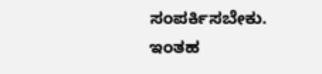ಸಂಪರ್ಕಿಸಬೇಕು. ಇಂತಹ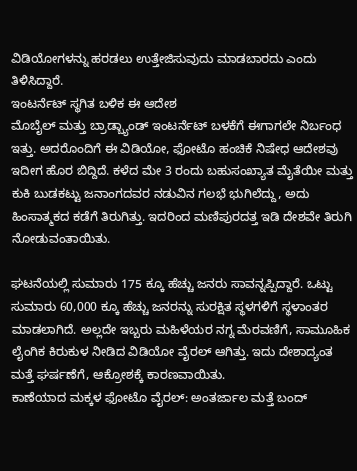ವಿಡಿಯೋಗಳನ್ನು ಹರಡಲು ಉತ್ತೇಜಿಸುವುದು ಮಾಡಬಾರದು ಎಂದು ತಿಳಿಸಿದ್ದಾರೆ.
ಇಂಟರ್ನೆಟ್ ಸ್ಥಗಿತ ಬಳಿಕ ಈ ಆದೇಶ
ಮೊಬೈಲ್ ಮತ್ತು ಬ್ರಾಡ್ಬ್ಯಾಂಡ್ ಇಂಟರ್ನೆಟ್ ಬಳಕೆಗೆ ಈಗಾಗಲೇ ನಿರ್ಬಂಧ ಇತ್ತು. ಅದರೊಂದಿಗೆ ಈ ವಿಡಿಯೋ, ಫೋಟೊ ಹಂಚಿಕೆ ನಿಷೇಧ ಆದೇಶವು ಇದೀಗ ಹೊರ ಬಿದ್ದಿದೆ. ಕಳೆದ ಮೇ 3 ರಂದು ಬಹುಸಂಖ್ಯಾತ ಮೈತೆಯೀ ಮತ್ತು ಕುಕಿ ಬುಡಕಟ್ಟು ಜನಾಂಗದವರ ನಡುವಿನ ಗಲಭೆ ಭುಗಿಲೆದ್ದು, ಅದು ಹಿಂಸಾತ್ಮಕದ ಕಡೆಗೆ ತಿರುಗಿತ್ತು. ಇದರಿಂದ ಮಣಿಪುರದತ್ತ ಇಡಿ ದೇಶವೇ ತಿರುಗಿ ನೋಡುವಂತಾಯಿತು.

ಘಟನೆಯಲ್ಲಿ ಸುಮಾರು 175 ಕ್ಕೂ ಹೆಚ್ಚು ಜನರು ಸಾವನ್ನಪ್ಪಿದ್ದಾರೆ. ಒಟ್ಟು ಸುಮಾರು 60,000 ಕ್ಕೂ ಹೆಚ್ಚು ಜನರನ್ನು ಸುರಕ್ಷಿತ ಸ್ಥಳಗಳಿಗೆ ಸ್ಥಳಾಂತರ ಮಾಡಲಾಗಿದೆ. ಅಲ್ಲದೇ ಇಬ್ಬರು ಮಹಿಳೆಯರ ನಗ್ನ ಮೆರವಣಿಗೆ, ಸಾಮೂಹಿಕ ಲೈಂಗಿಕ ಕಿರುಕುಳ ನೀಡಿದ ವಿಡಿಯೋ ವೈರಲ್ ಆಗಿತ್ತು. ಇದು ದೇಶಾದ್ಯಂತ ಮತ್ತೆ ಘರ್ಷಣೆಗೆ, ಆಕ್ರೋಶಕ್ಕೆ ಕಾರಣವಾಯಿತು.
ಕಾಣೆಯಾದ ಮಕ್ಕಳ ಫೋಟೊ ವೈರಲ್: ಅಂತರ್ಜಾಲ ಮತ್ತೆ ಬಂದ್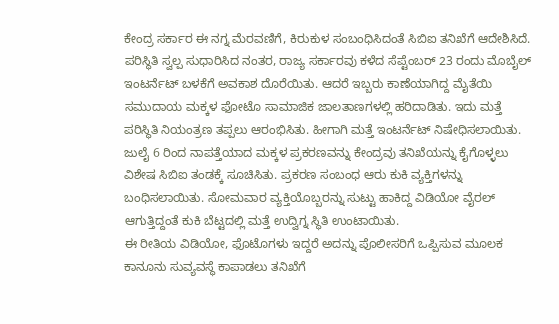ಕೇಂದ್ರ ಸರ್ಕಾರ ಈ ನಗ್ನ ಮೆರವಣಿಗೆ, ಕಿರುಕುಳ ಸಂಬಂಧಿಸಿದಂತೆ ಸಿಬಿಐ ತನಿಖೆಗೆ ಆದೇಶಿಸಿದೆ. ಪರಿಸ್ಥಿತಿ ಸ್ವಲ್ಪ ಸುಧಾರಿಸಿದ ನಂತರ, ರಾಜ್ಯ ಸರ್ಕಾರವು ಕಳೆದ ಸೆಪ್ಟೆಂಬರ್ 23 ರಂದು ಮೊಬೈಲ್ ಇಂಟರ್ನೆಟ್ ಬಳಕೆಗೆ ಅವಕಾಶ ದೊರೆಯಿತು. ಆದರೆ ಇಬ್ಬರು ಕಾಣೆಯಾಗಿದ್ದ ಮೈತೆಯಿ ಸಮುದಾಯ ಮಕ್ಕಳ ಫೋಟೊ ಸಾಮಾಜಿಕ ಜಾಲತಾಣಗಳಲ್ಲಿ ಹರಿದಾಡಿತು. ಇದು ಮತ್ತೆ ಪರಿಸ್ಥಿತಿ ನಿಯಂತ್ರಣ ತಪ್ಪಲು ಆರಂಭಿಸಿತು. ಹೀಗಾಗಿ ಮತ್ತೆ ಇಂಟರ್ನೆಟ್ ನಿಷೇಧಿಸಲಾಯಿತು.
ಜುಲೈ 6 ರಿಂದ ನಾಪತ್ತೆಯಾದ ಮಕ್ಕಳ ಪ್ರಕರಣವನ್ನು ಕೇಂದ್ರವು ತನಿಖೆಯನ್ನು ಕೈಗೊಳ್ಳಲು ವಿಶೇಷ ಸಿಬಿಐ ತಂಡಕ್ಕೆ ಸೂಚಿಸಿತು. ಪ್ರಕರಣ ಸಂಬಂಧ ಆರು ಕುಕಿ ವ್ಯಕ್ತಿಗಳನ್ನು ಬಂಧಿಸಲಾಯಿತು. ಸೋಮವಾರ ವ್ಯಕ್ತಿಯೊಬ್ಬರನ್ನು ಸುಟ್ಟು ಹಾಕಿದ್ದ ವಿಡಿಯೋ ವೈರಲ್ ಆಗುತ್ತಿದ್ದಂತೆ ಕುಕಿ ಬೆಟ್ಟದಲ್ಲಿ ಮತ್ತೆ ಉದ್ವಿಗ್ನ ಸ್ಥಿತಿ ಉಂಟಾಯಿತು.
ಈ ರೀತಿಯ ವಿಡಿಯೋ, ಫೊಟೊಗಳು ಇದ್ದರೆ ಅದನ್ನು ಪೊಲೀಸರಿಗೆ ಒಪ್ಪಿಸುವ ಮೂಲಕ ಕಾನೂನು ಸುವ್ಯವಸ್ಥೆ ಕಾಪಾಡಲು ತನಿಖೆಗೆ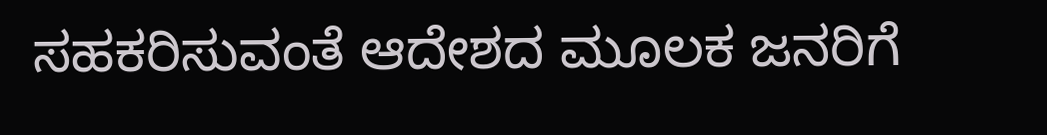ಸಹಕರಿಸುವಂತೆ ಆದೇಶದ ಮೂಲಕ ಜನರಿಗೆ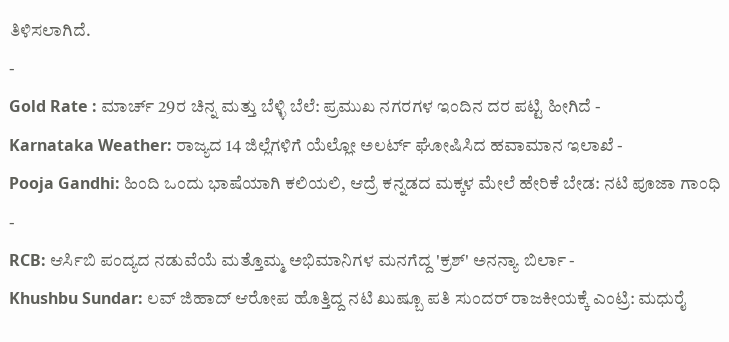ತಿಳಿಸಲಾಗಿದೆ.
-
Gold Rate : ಮಾರ್ಚ್ 29ರ ಚಿನ್ನ ಮತ್ತು ಬೆಳ್ಳಿ ಬೆಲೆ: ಪ್ರಮುಖ ನಗರಗಳ ಇಂದಿನ ದರ ಪಟ್ಟಿ ಹೀಗಿದೆ -
Karnataka Weather: ರಾಜ್ಯದ 14 ಜಿಲ್ಲೆಗಳಿಗೆ ಯೆಲ್ಲೋ ಅಲರ್ಟ್ ಘೋಷಿಸಿದ ಹವಾಮಾನ ಇಲಾಖೆ -
Pooja Gandhi: ಹಿಂದಿ ಒಂದು ಭಾಷೆಯಾಗಿ ಕಲಿಯಲಿ, ಆದ್ರೆ ಕನ್ನಡದ ಮಕ್ಕಳ ಮೇಲೆ ಹೇರಿಕೆ ಬೇಡ: ನಟಿ ಪೂಜಾ ಗಾಂಧಿ -
RCB: ಆರ್ಸಿಬಿ ಪಂದ್ಯದ ನಡುವೆಯೆ ಮತ್ತೊಮ್ಮ ಅಭಿಮಾನಿಗಳ ಮನಗೆದ್ದ 'ಕ್ರಶ್' ಅನನ್ಯಾ ಬಿರ್ಲಾ -
Khushbu Sundar: ಲವ್ ಜಿಹಾದ್ ಆರೋಪ ಹೊತ್ತಿದ್ದ ನಟಿ ಖುಷ್ಬೂ ಪತಿ ಸುಂದರ್ ರಾಜಕೀಯಕ್ಕೆ ಎಂಟ್ರಿ: ಮಧುರೈ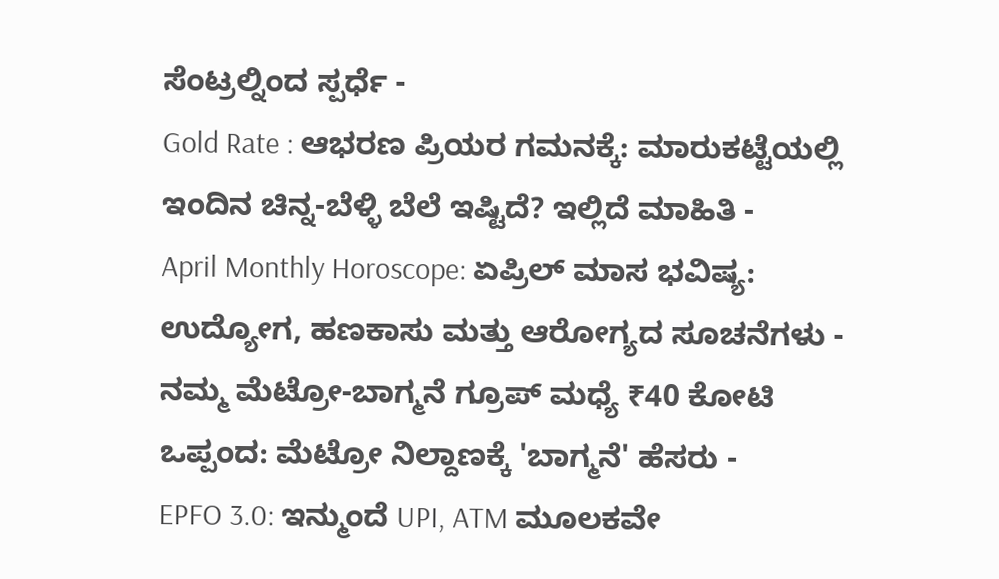ಸೆಂಟ್ರಲ್ನಿಂದ ಸ್ಪರ್ಧೆ -
Gold Rate : ಆಭರಣ ಪ್ರಿಯರ ಗಮನಕ್ಕೆ: ಮಾರುಕಟ್ಟೆಯಲ್ಲಿ ಇಂದಿನ ಚಿನ್ನ-ಬೆಳ್ಳಿ ಬೆಲೆ ಇಷ್ಟಿದೆ? ಇಲ್ಲಿದೆ ಮಾಹಿತಿ -
April Monthly Horoscope: ಏಪ್ರಿಲ್ ಮಾಸ ಭವಿಷ್ಯ: ಉದ್ಯೋಗ, ಹಣಕಾಸು ಮತ್ತು ಆರೋಗ್ಯದ ಸೂಚನೆಗಳು -
ನಮ್ಮ ಮೆಟ್ರೋ-ಬಾಗ್ಮನೆ ಗ್ರೂಪ್ ಮಧ್ಯೆ ₹40 ಕೋಟಿ ಒಪ್ಪಂದ: ಮೆಟ್ರೋ ನಿಲ್ದಾಣಕ್ಕೆ 'ಬಾಗ್ಮನೆ' ಹೆಸರು -
EPFO 3.0: ಇನ್ಮುಂದೆ UPI, ATM ಮೂಲಕವೇ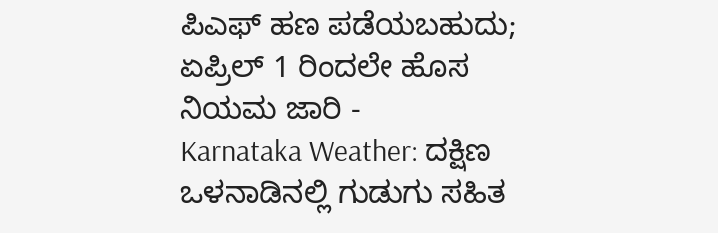ಪಿಎಫ್ ಹಣ ಪಡೆಯಬಹುದು; ಏಪ್ರಿಲ್ 1 ರಿಂದಲೇ ಹೊಸ ನಿಯಮ ಜಾರಿ -
Karnataka Weather: ದಕ್ಷಿಣ ಒಳನಾಡಿನಲ್ಲಿ ಗುಡುಗು ಸಹಿತ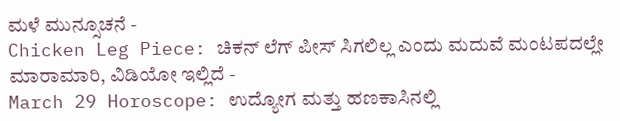ಮಳೆ ಮುನ್ಸೂಚನೆ -
Chicken Leg Piece: ಚಿಕನ್ ಲೆಗ್ ಪೀಸ್ ಸಿಗಲಿಲ್ಲ ಎಂದು ಮದುವೆ ಮಂಟಪದಲ್ಲೇ ಮಾರಾಮಾರಿ, ವಿಡಿಯೋ ಇಲ್ಲಿದೆ -
March 29 Horoscope: ಉದ್ಯೋಗ ಮತ್ತು ಹಣಕಾಸಿನಲ್ಲಿ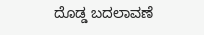ದೊಡ್ಡ ಬದಲಾವಣೆ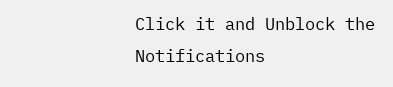Click it and Unblock the Notifications